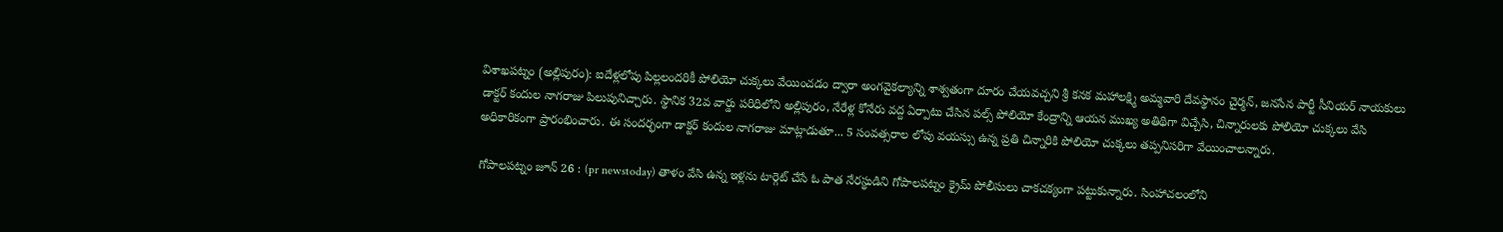విశాఖపట్నం (అల్లిపురం): ఐదేళ్లలోపు పిల్లలందరికీ పోలియో చుక్కలు వేయించడం ద్వారా అంగవైకల్యాన్ని శాశ్వతంగా దూరం చేయవచ్చని శ్రీ కనక మహాలక్ష్మి అమ్మవారి దేవస్థానం చైర్మన్, జనసేన పార్టీ సీనియర్ నాయకులు డాక్టర్ కందుల నాగరాజు పిలుపునిచ్చారు. స్థానిక 32వ వార్డు పరిధిలోని అల్లిపురం, నేరేళ్ల కోనేరు వద్ద ఏర్పాటు చేసిన పల్స్ పోలియో కేంద్రాన్ని ఆయన ముఖ్య అతిథిగా విచ్చేసి, చిన్నారులకు పోలియో చుక్కలు వేసి అధికారికంగా ప్రారంభించారు. ఈ సందర్భంగా డాక్టర్ కందుల నాగరాజు మాట్లాడుతూ... 5 సంవత్సరాల లోపు వయస్సు ఉన్న ప్రతి చిన్నారికి పోలియో చుక్కలు తప్పనిసరిగా వేయించాలన్నారు.

గోపాలపట్నం జూన్ 26 : (pr newstoday) తాళం వేసి ఉన్న ఇళ్లను టార్గెట్ చేసే ఓ పాత నేరస్థుడిని గోపాలపట్నం క్రైమ్ పోలీసులు చాకచక్యంగా పట్టుకున్నారు. సింహాచలంలోని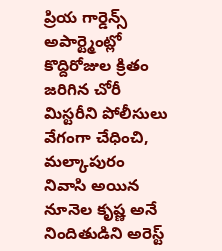ప్రియ గార్డెన్స్ అపార్ట్మెంట్లో కొద్దిరోజుల క్రితం జరిగిన చోరీ మిస్టరీని పోలీసులు వేగంగా చేధించి, మల్కాపురం నివాసి అయిన నూనెల కృష్ణ అనే నిందితుడిని అరెస్ట్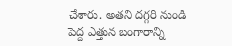చేశారు. అతని దగ్గరి నుండి పెద్ద ఎత్తున బంగారాన్ని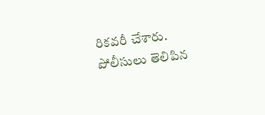రికవరీ చేశారు. పోలీసులు తెలిపిన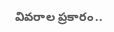వివరాల ప్రకారం..